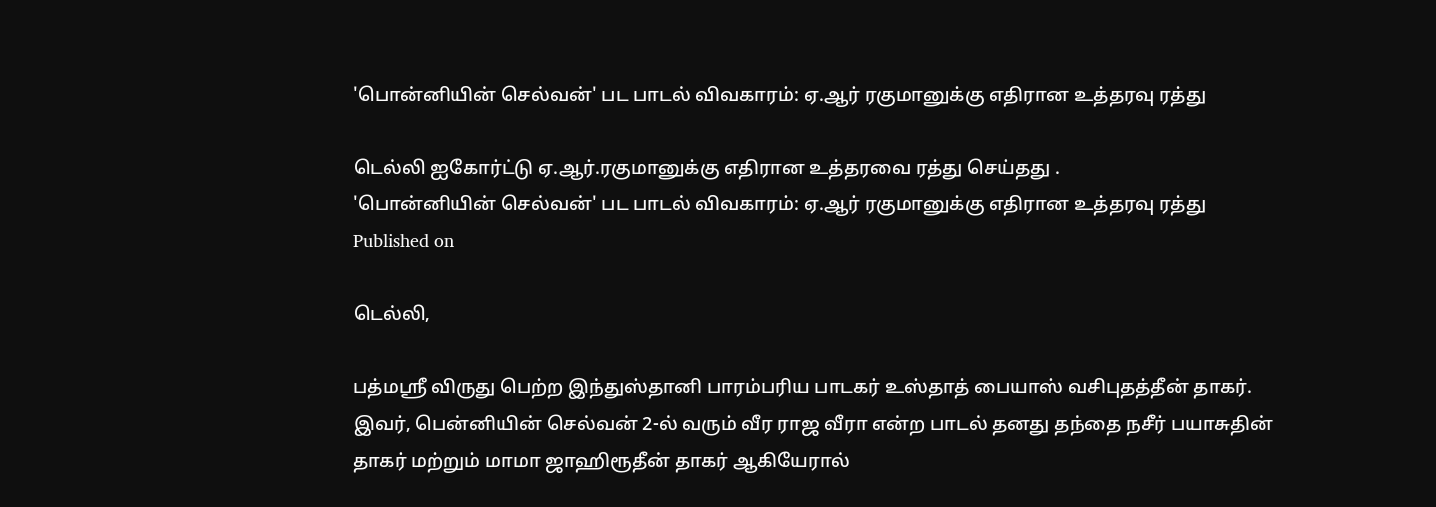'பொன்னியின் செல்வன்' பட பாடல் விவகாரம்: ஏ.ஆர் ரகுமானுக்கு எதிரான உத்தரவு ரத்து

டெல்லி ஐகோர்ட்டு ஏ.ஆர்.ரகுமானுக்கு எதிரான உத்தரவை ரத்து செய்தது .
'பொன்னியின் செல்வன்' பட பாடல் விவகாரம்: ஏ.ஆர் ரகுமானுக்கு எதிரான உத்தரவு ரத்து
Published on

டெல்லி,

பத்மஸ்ரீ விருது பெற்ற இந்துஸ்தானி பாரம்பரிய பாடகர் உஸ்தாத் பையாஸ் வசிபுதத்தீன் தாகர். இவர், பென்னியின் செல்வன் 2-ல் வரும் வீர ராஜ வீரா என்ற பாடல் தனது தந்தை நசீர் பயாசுதின் தாகர் மற்றும் மாமா ஜாஹிரூதீன் தாகர் ஆகியேரால்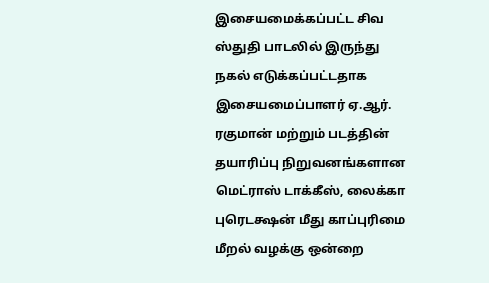இசையமைக்கப்பட்ட சிவ ஸ்துதி பாடலில் இருந்து நகல் எடுக்கப்பட்டதாக இசையமைப்பாளர் ஏ.ஆர். ரகுமான் மற்றும் படத்தின் தயாரிப்பு நிறுவனங்களான மெட்ராஸ் டாக்கீஸ், லைக்கா புரெடக்ஷன் மீது காப்புரிமை மீறல் வழக்கு ஒன்றை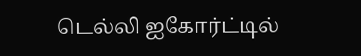டெல்லி ஐகோர்ட்டில்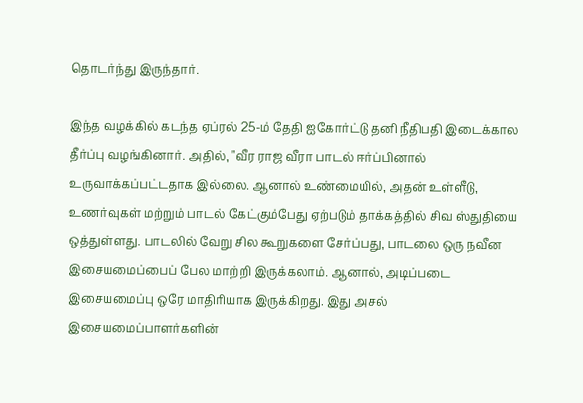தொடர்ந்து இருந்தார்.

இந்த வழக்கில் கடந்த ஏப்ரல் 25-ம் தேதி ஐகோர்ட்டு தனி நீதிபதி இடைக்கால தீர்ப்பு வழங்கினார். அதில், "வீர ராஜ வீரா பாடல் ஈர்ப்பினால் உருவாக்கப்பட்டதாக இல்லை. ஆனால் உண்மையில், அதன் உள்ளீடு, உணர்வுகள் மற்றும் பாடல் கேட்கும்பேது ஏற்படும் தாக்கத்தில் சிவ ஸ்துதியை ஒத்துள்ளது. பாடலில் வேறு சில கூறுகளை சேர்ப்பது, பாடலை ஒரு நவீன இசையமைப்பைப் பேல மாற்றி இருக்கலாம். ஆனால், அடிப்படை இசையமைப்பு ஒரே மாதிரியாக இருக்கிறது. இது அசல் இசையமைப்பாளர்களின்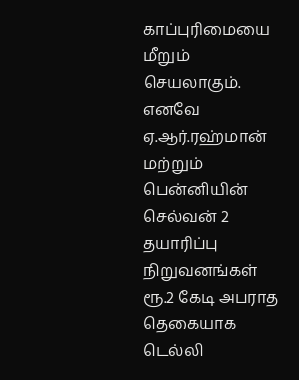காப்புரிமையை மீறும் செயலாகும். எனவே ஏ.ஆர்.ரஹ்மான் மற்றும் பென்னியின் செல்வன் 2 தயாரிப்பு நிறுவனங்கள் ரூ.2 கேடி அபராத தெகையாக டெல்லி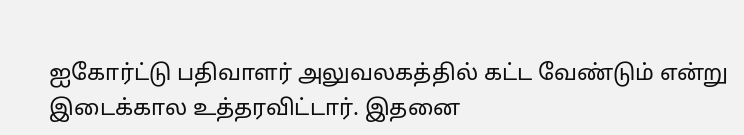ஐகோர்ட்டு பதிவாளர் அலுவலகத்தில் கட்ட வேண்டும் என்று இடைக்கால உத்தரவிட்டார். இதனை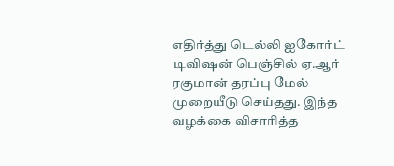எதிர்த்து டெல்லி ஐகோர்ட் டிவிஷன் பெஞ்சில் ஏ.ஆர் ரகுமான் தரப்பு மேல் முறையீடு செய்தது. இந்த வழக்கை விசாரித்த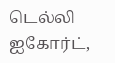டெல்லி ஐகோர்ட்,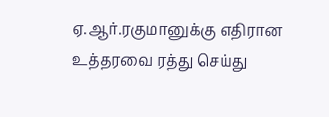ஏ.ஆர்.ரகுமானுக்கு எதிரான உத்தரவை ரத்து செய்து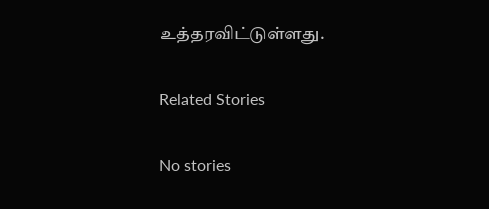உத்தரவிட்டுள்ளது.

Related Stories

No stories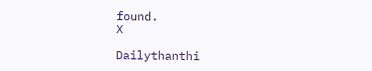found.
X

Dailythanthi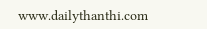www.dailythanthi.com